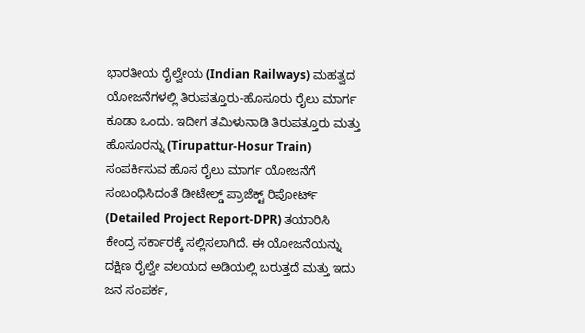ಭಾರತೀಯ ರೈಲ್ವೇಯ (Indian Railways) ಮಹತ್ವದ ಯೋಜನೆಗಳಲ್ಲಿ ತಿರುಪತ್ತೂರು-ಹೊಸೂರು ರೈಲು ಮಾರ್ಗ ಕೂಡಾ ಒಂದು. ಇದೀಗ ತಮಿಳುನಾಡಿ ತಿರುಪತ್ತೂರು ಮತ್ತು ಹೊಸೂರನ್ನು (Tirupattur-Hosur Train) ಸಂಪರ್ಕಿಸುವ ಹೊಸ ರೈಲು ಮಾರ್ಗ ಯೋಜನೆಗೆ ಸಂಬಂಧಿಸಿದಂತೆ ಡೀಟೇಲ್ಡ್ ಪ್ರಾಜೆಕ್ಟ್ ರಿಪೋರ್ಟ್ (Detailed Project Report-DPR) ತಯಾರಿಸಿ ಕೇಂದ್ರ ಸರ್ಕಾರಕ್ಕೆ ಸಲ್ಲಿಸಲಾಗಿದೆ. ಈ ಯೋಜನೆಯನ್ನು ದಕ್ಷಿಣ ರೈಲ್ವೇ ವಲಯದ ಅಡಿಯಲ್ಲಿ ಬರುತ್ತದೆ ಮತ್ತು ಇದು ಜನ ಸಂಪರ್ಕ,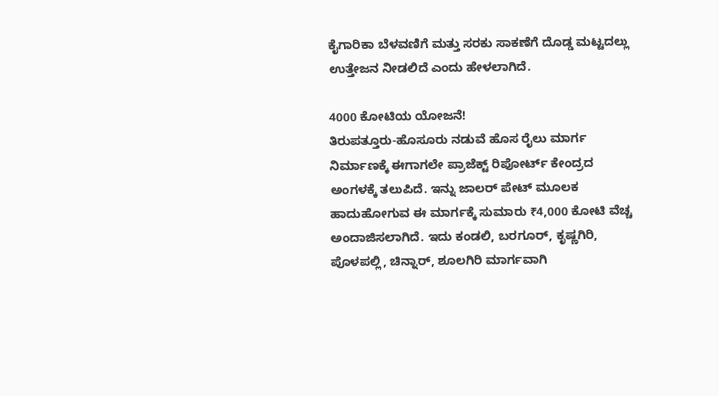ಕೈಗಾರಿಕಾ ಬೆಳವಣಿಗೆ ಮತ್ತು ಸರಕು ಸಾಕಣೆಗೆ ದೊಡ್ಡ ಮಟ್ಟದಲ್ಲು ಉತ್ತೇಜನ ನೀಡಲಿದೆ ಎಂದು ಹೇಳಲಾಗಿದೆ.

4000 ಕೋಟಿಯ ಯೋಜನೆ!
ತಿರುಪತ್ತೂರು-ಹೊಸೂರು ನಡುವೆ ಹೊಸ ರೈಲು ಮಾರ್ಗ ನಿರ್ಮಾಣಕ್ಕೆ ಈಗಾಗಲೇ ಪ್ರಾಜೆಕ್ಟ್ ರಿಪೋರ್ಟ್ ಕೇಂದ್ರದ ಅಂಗಳಕ್ಕೆ ತಲುಪಿದೆ. ಇನ್ನು ಜಾಲರ್ ಪೇಟ್ ಮೂಲಕ ಹಾದುಹೋಗುವ ಈ ಮಾರ್ಗಕ್ಕೆ ಸುಮಾರು ₹4,000 ಕೋಟಿ ವೆಚ್ಚ ಅಂದಾಜಿಸಲಾಗಿದೆ. ಇದು ಕಂಡಲಿ, ಬರಗೂರ್, ಕೃಷ್ಣಗಿರಿ, ಪೊಳಪಲ್ಲಿ, ಚಿನ್ನಾರ್, ಶೂಲಗಿರಿ ಮಾರ್ಗವಾಗಿ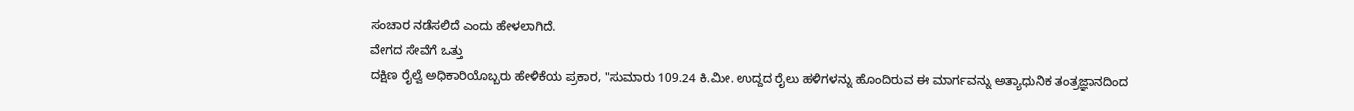ಸಂಚಾರ ನಡೆಸಲಿದೆ ಎಂದು ಹೇಳಲಾಗಿದೆ.
ವೇಗದ ಸೇವೆಗೆ ಒತ್ತು
ದಕ್ಷಿಣ ರೈಲ್ವೆ ಅಧಿಕಾರಿಯೊಬ್ಬರು ಹೇಳಿಕೆಯ ಪ್ರಕಾರ, "ಸುಮಾರು 109.24 ಕಿ.ಮೀ. ಉದ್ದದ ರೈಲು ಹಳಿಗಳನ್ನು ಹೊಂದಿರುವ ಈ ಮಾರ್ಗವನ್ನು ಅತ್ಯಾಧುನಿಕ ತಂತ್ರಜ್ಞಾನದಿಂದ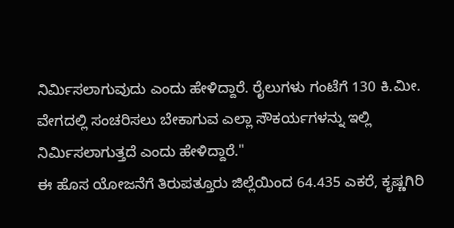ನಿರ್ಮಿಸಲಾಗುವುದು ಎಂದು ಹೇಳಿದ್ದಾರೆ. ರೈಲುಗಳು ಗಂಟೆಗೆ 130 ಕಿ.ಮೀ. ವೇಗದಲ್ಲಿ ಸಂಚರಿಸಲು ಬೇಕಾಗುವ ಎಲ್ಲಾ ಸೌಕರ್ಯಗಳನ್ನು ಇಲ್ಲಿ ನಿರ್ಮಿಸಲಾಗುತ್ತದೆ ಎಂದು ಹೇಳಿದ್ದಾರೆ."
ಈ ಹೊಸ ಯೋಜನೆಗೆ ತಿರುಪತ್ತೂರು ಜಿಲ್ಲೆಯಿಂದ 64.435 ಎಕರೆ, ಕೃಷ್ಣಗಿರಿ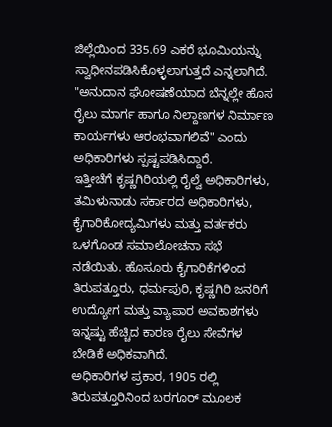ಜಿಲ್ಲೆಯಿಂದ 335.69 ಎಕರೆ ಭೂಮಿಯನ್ನು ಸ್ವಾಧೀನಪಡಿಸಿಕೊಳ್ಳಲಾಗುತ್ತದೆ ಎನ್ನಲಾಗಿದೆ. "ಅನುದಾನ ಘೋಷಣೆಯಾದ ಬೆನ್ನಲ್ಲೇ ಹೊಸ ರೈಲು ಮಾರ್ಗ ಹಾಗೂ ನಿಲ್ದಾಣಗಳ ನಿರ್ಮಾಣ ಕಾರ್ಯಗಳು ಆರಂಭವಾಗಲಿವೆ" ಎಂದು ಅಧಿಕಾರಿಗಳು ಸ್ಪಷ್ಟಪಡಿಸಿದ್ದಾರೆ.
ಇತ್ತೀಚೆಗೆ ಕೃಷ್ಣಗಿರಿಯಲ್ಲಿ ರೈಲ್ವೆ ಅಧಿಕಾರಿಗಳು, ತಮಿಳುನಾಡು ಸರ್ಕಾರದ ಅಧಿಕಾರಿಗಳು, ಕೈಗಾರಿಕೋದ್ಯಮಿಗಳು ಮತ್ತು ವರ್ತಕರು ಒಳಗೊಂಡ ಸಮಾಲೋಚನಾ ಸಭೆ ನಡೆಯಿತು. ಹೊಸೂರು ಕೈಗಾರಿಕೆಗಳಿಂದ ತಿರುಪತ್ತೂರು, ಧರ್ಮಪುರಿ, ಕೃಷ್ಣಗಿರಿ ಜನರಿಗೆ ಉದ್ಯೋಗ ಮತ್ತು ವ್ಯಾಪಾರ ಅವಕಾಶಗಳು ಇನ್ನಷ್ಟು ಹೆಚ್ಚಿದ ಕಾರಣ ರೈಲು ಸೇವೆಗಳ ಬೇಡಿಕೆ ಅಧಿಕವಾಗಿದೆ.
ಅಧಿಕಾರಿಗಳ ಪ್ರಕಾರ, 1905 ರಲ್ಲಿ ತಿರುಪತ್ತೂರಿನಿಂದ ಬರಗೂರ್ ಮೂಲಕ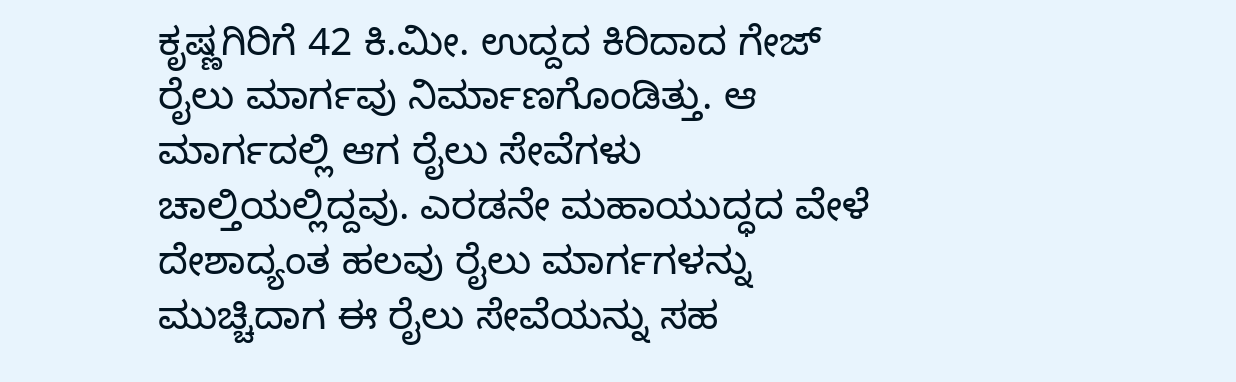ಕೃಷ್ಣಗಿರಿಗೆ 42 ಕಿ.ಮೀ. ಉದ್ದದ ಕಿರಿದಾದ ಗೇಜ್ ರೈಲು ಮಾರ್ಗವು ನಿರ್ಮಾಣಗೊಂಡಿತ್ತು. ಆ ಮಾರ್ಗದಲ್ಲಿ ಆಗ ರೈಲು ಸೇವೆಗಳು ಚಾಲ್ತಿಯಲ್ಲಿದ್ದವು. ಎರಡನೇ ಮಹಾಯುದ್ಧದ ವೇಳೆ ದೇಶಾದ್ಯಂತ ಹಲವು ರೈಲು ಮಾರ್ಗಗಳನ್ನು ಮುಚ್ಚಿದಾಗ ಈ ರೈಲು ಸೇವೆಯನ್ನು ಸಹ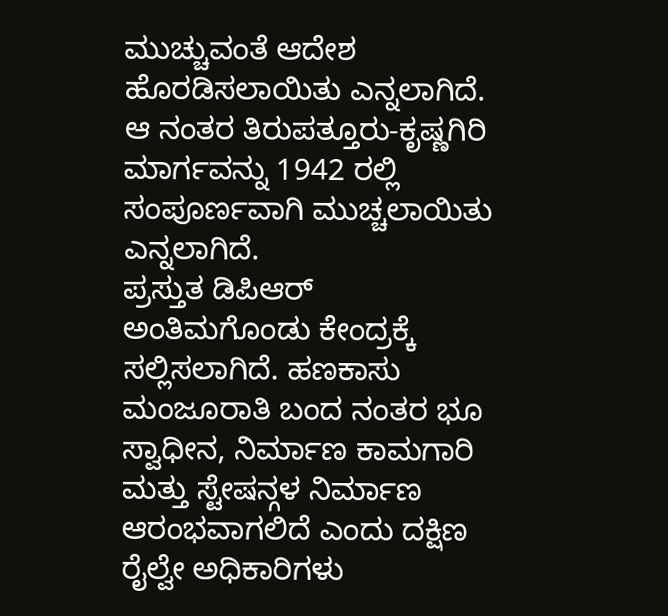ಮುಚ್ಚುವಂತೆ ಆದೇಶ ಹೊರಡಿಸಲಾಯಿತು ಎನ್ನಲಾಗಿದೆ. ಆ ನಂತರ ತಿರುಪತ್ತೂರು-ಕೃಷ್ಣಗಿರಿ ಮಾರ್ಗವನ್ನು 1942 ರಲ್ಲಿ ಸಂಪೂರ್ಣವಾಗಿ ಮುಚ್ಚಲಾಯಿತು ಎನ್ನಲಾಗಿದೆ.
ಪ್ರಸ್ತುತ ಡಿಪಿಆರ್ ಅಂತಿಮಗೊಂಡು ಕೇಂದ್ರಕ್ಕೆ ಸಲ್ಲಿಸಲಾಗಿದೆ. ಹಣಕಾಸು ಮಂಜೂರಾತಿ ಬಂದ ನಂತರ ಭೂ ಸ್ವಾಧೀನ, ನಿರ್ಮಾಣ ಕಾಮಗಾರಿ ಮತ್ತು ಸ್ಟೇಷನ್ಗಳ ನಿರ್ಮಾಣ ಆರಂಭವಾಗಲಿದೆ ಎಂದು ದಕ್ಷಿಣ ರೈಲ್ವೇ ಅಧಿಕಾರಿಗಳು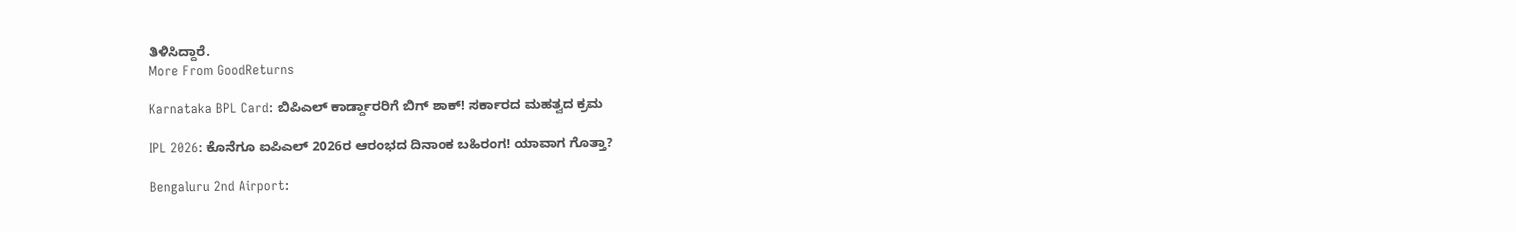ತಿಳಿಸಿದ್ದಾರೆ.
More From GoodReturns

Karnataka BPL Card: ಬಿಪಿಎಲ್ ಕಾರ್ಡ್ದಾರರಿಗೆ ಬಿಗ್ ಶಾಕ್! ಸರ್ಕಾರದ ಮಹತ್ವದ ಕ್ರಮ

IPL 2026: ಕೊನೆಗೂ ಐಪಿಎಲ್ 2026ರ ಆರಂಭದ ದಿನಾಂಕ ಬಹಿರಂಗ! ಯಾವಾಗ ಗೊತ್ತಾ?

Bengaluru 2nd Airport: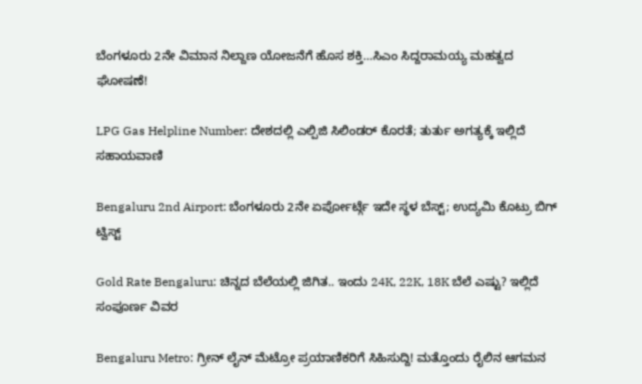ಬೆಂಗಳೂರು 2ನೇ ವಿಮಾನ ನಿಲ್ದಾಣ ಯೋಜನೆಗೆ ಹೊಸ ಶಕ್ತಿ…ಸಿಎಂ ಸಿದ್ದರಾಮಯ್ಯ ಮಹತ್ವದ ಘೋಷಣೆ!

LPG Gas Helpline Number: ದೇಶದಲ್ಲಿ ಎಲ್ಪಿಜಿ ಸಿಲಿಂಡರ್ ಕೊರತೆ; ತುರ್ತು ಅಗತ್ಯಕ್ಕೆ ಇಲ್ಲಿದೆ ಸಹಾಯವಾಣಿ

Bengaluru 2nd Airport: ಬೆಂಗಳೂರು 2ನೇ ಏರ್ಪೋರ್ಟ್ಗೆ ಇದೇ ಸ್ಥಳ ಬೆಸ್ಟ್; ಉದ್ಯಮಿ ಕೊಟ್ರು ಬಿಗ್ ಟ್ವಿಸ್ಟ್

Gold Rate Bengaluru: ಚಿನ್ನದ ಬೆಲೆಯಲ್ಲಿ ಜಿಗಿತ.. ಇಂದು 24K, 22K, 18K ಬೆಲೆ ಎಷ್ಟು? ಇಲ್ಲಿದೆ ಸಂಪೂರ್ಣ ವಿವರ

Bengaluru Metro: ಗ್ರೀನ್ ಲೈನ್ ಮೆಟ್ರೋ ಪ್ರಯಾಣಿಕರಿಗೆ ಸಿಹಿಸುದ್ದಿ! ಮತ್ತೊಂದು ರೈಲಿನ ಆಗಮನ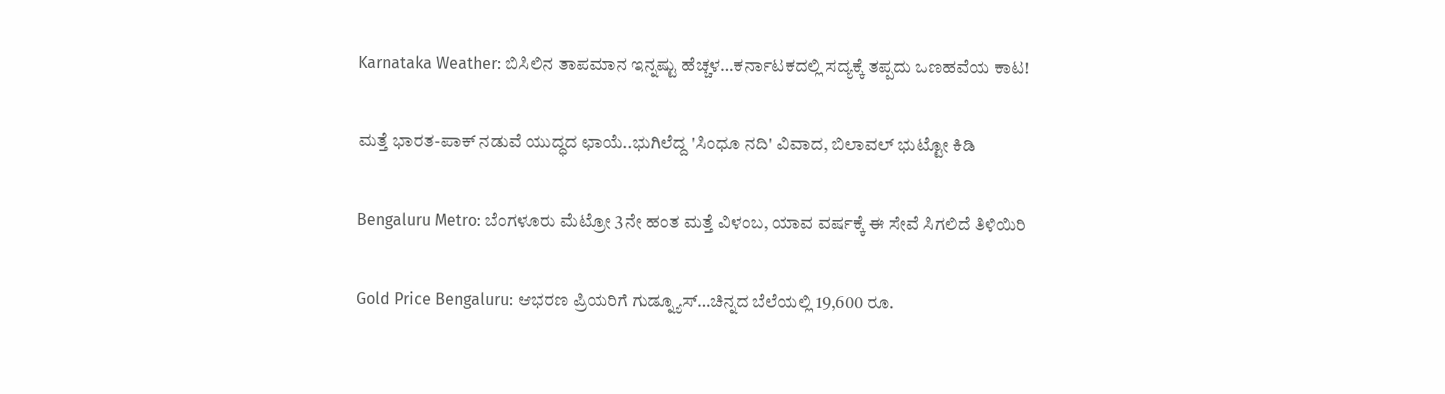Karnataka Weather: ಬಿಸಿಲಿನ ತಾಪಮಾನ ಇನ್ನಷ್ಟು ಹೆಚ್ಚಳ…ಕರ್ನಾಟಕದಲ್ಲಿ ಸದ್ಯಕ್ಕೆ ತಪ್ಪದು ಒಣಹವೆಯ ಕಾಟ!

ಮತ್ತೆ ಭಾರತ-ಪಾಕ್ ನಡುವೆ ಯುದ್ಧದ ಛಾಯೆ..ಭುಗಿಲೆದ್ದ 'ಸಿಂಧೂ ನದಿ' ವಿವಾದ, ಬಿಲಾವಲ್ ಭುಟ್ಟೋ ಕಿಡಿ

Bengaluru Metro: ಬೆಂಗಳೂರು ಮೆಟ್ರೋ 3ನೇ ಹಂತ ಮತ್ತೆ ವಿಳಂಬ, ಯಾವ ವರ್ಷಕ್ಕೆ ಈ ಸೇವೆ ಸಿಗಲಿದೆ ತಿಳಿಯಿರಿ

Gold Price Bengaluru: ಆಭರಣ ಪ್ರಿಯರಿಗೆ ಗುಡ್ನ್ಯೂಸ್…ಚಿನ್ನದ ಬೆಲೆಯಲ್ಲಿ 19,600 ರೂ.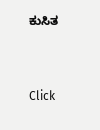ಕುಸಿತ



Click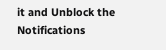it and Unblock the Notifications